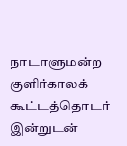நாடாளுமன்ற குளிர்காலக் கூட்டத்தொடர் இன்றுடன்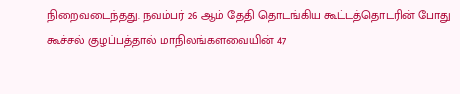நிறைவடைந்தது. நவம்பர் 26 ஆம் தேதி தொடங்கிய கூட்டத்தொடரின் போது கூச்சல் குழப்பத்தால் மாநிலங்களவையின் 47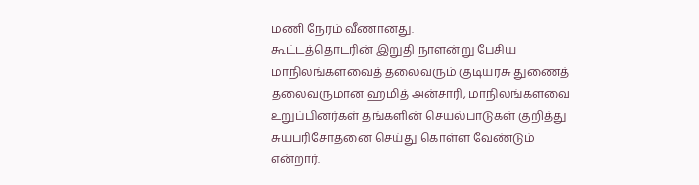மணி நேரம் வீணானது.
கூட்டத்தொடரின் இறுதி நாளன்று பேசிய மாநிலங்களவைத் தலைவரும் குடியரசு துணைத் தலைவருமான ஹமித் அன்சாரி, மாநிலங்களவை உறுப்பினர்கள் தங்களின் செயல்பாடுகள் குறித்து சுயபரிசோதனை செய்து கொள்ள வேண்டும் என்றார்.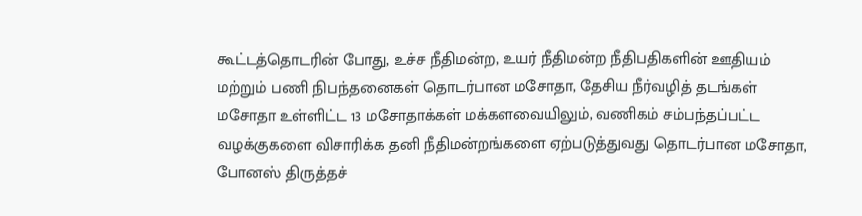கூட்டத்தொடரின் போது, உச்ச நீதிமன்ற, உயர் நீதிமன்ற நீதிபதிகளின் ஊதியம் மற்றும் பணி நிபந்தனைகள் தொடர்பான மசோதா, தேசிய நீர்வழித் தடங்கள் மசோதா உள்ளிட்ட 13 மசோதாக்கள் மக்களவையிலும், வணிகம் சம்பந்தப்பட்ட வழக்குகளை விசாரிக்க தனி நீதிமன்றங்களை ஏற்படுத்துவது தொடர்பான மசோதா, போனஸ் திருத்தச்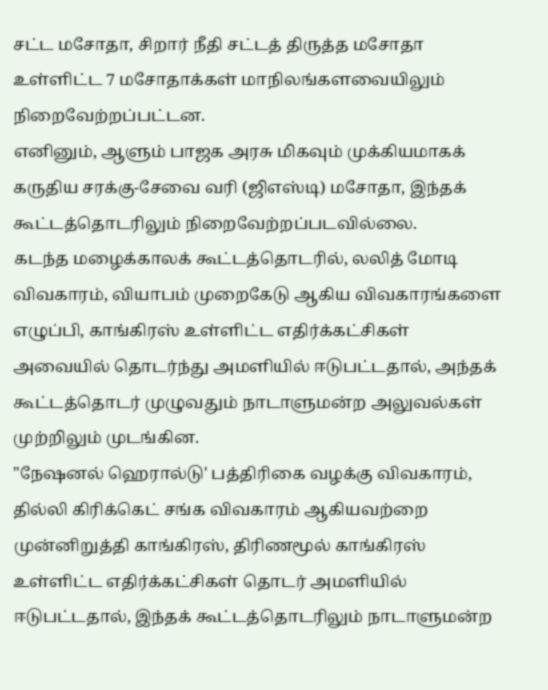சட்ட மசோதா, சிறார் நீதி சட்டத் திருத்த மசோதா உள்ளிட்ட 7 மசோதாக்கள் மாநிலங்களவையிலும் நிறைவேற்றப்பட்டன.
எனினும், ஆளும் பாஜக அரசு மிகவும் முக்கியமாகக் கருதிய சரக்கு-சேவை வரி (ஜிஎஸ்டி) மசோதா, இந்தக் கூட்டத்தொடரிலும் நிறைவேற்றப்படவில்லை.
கடந்த மழைக்காலக் கூட்டத்தொடரில், லலித் மோடி விவகாரம், வியாபம் முறைகேடு ஆகிய விவகாரங்களை எழுப்பி, காங்கிரஸ் உள்ளிட்ட எதிர்க்கட்சிகள் அவையில் தொடர்ந்து அமளியில் ஈடுபட்டதால், அந்தக் கூட்டத்தொடர் முழுவதும் நாடாளுமன்ற அலுவல்கள் முற்றிலும் முடங்கின.
"நேஷனல் ஹெரால்டு' பத்திரிகை வழக்கு விவகாரம், தில்லி கிரிக்கெட் சங்க விவகாரம் ஆகியவற்றை முன்னிறுத்தி காங்கிரஸ், திரிணமூல் காங்கிரஸ் உள்ளிட்ட எதிர்க்கட்சிகள் தொடர் அமளியில் ஈடுபட்டதால், இந்தக் கூட்டத்தொடரிலும் நாடாளுமன்ற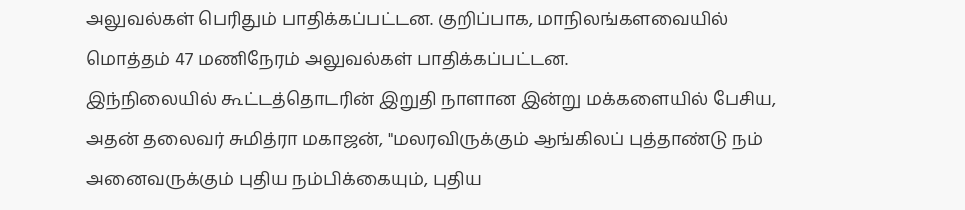அலுவல்கள் பெரிதும் பாதிக்கப்பட்டன. குறிப்பாக, மாநிலங்களவையில் மொத்தம் 47 மணிநேரம் அலுவல்கள் பாதிக்கப்பட்டன.
இந்நிலையில் கூட்டத்தொடரின் இறுதி நாளான இன்று மக்களையில் பேசிய, அதன் தலைவர் சுமித்ரா மகாஜன், "மலரவிருக்கும் ஆங்கிலப் புத்தாண்டு நம் அனைவருக்கும் புதிய நம்பிக்கையும், புதிய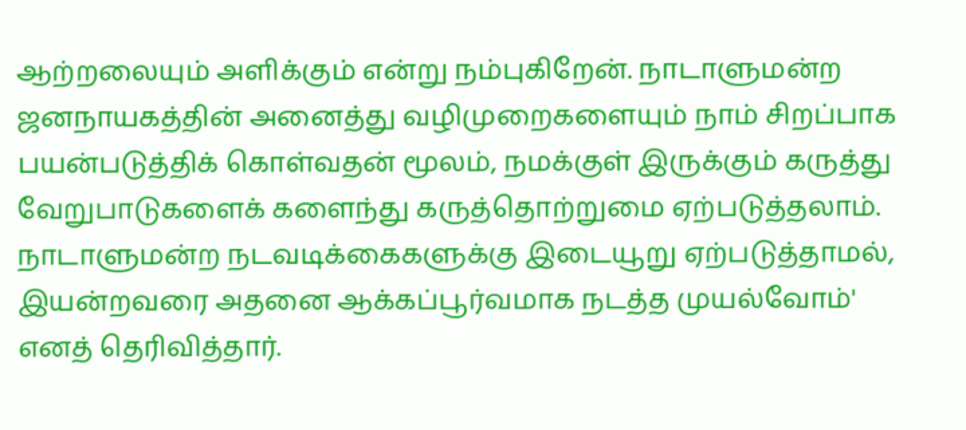ஆற்றலையும் அளிக்கும் என்று நம்புகிறேன். நாடாளுமன்ற ஜனநாயகத்தின் அனைத்து வழிமுறைகளையும் நாம் சிறப்பாக பயன்படுத்திக் கொள்வதன் மூலம், நமக்குள் இருக்கும் கருத்து வேறுபாடுகளைக் களைந்து கருத்தொற்றுமை ஏற்படுத்தலாம். நாடாளுமன்ற நடவடிக்கைகளுக்கு இடையூறு ஏற்படுத்தாமல், இயன்றவரை அதனை ஆக்கப்பூர்வமாக நடத்த முயல்வோம்' எனத் தெரிவித்தார்.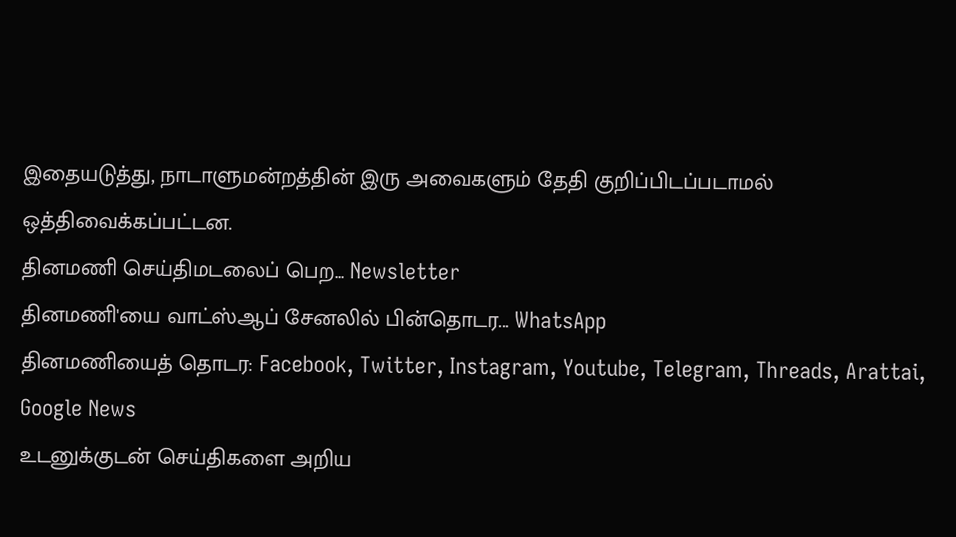இதையடுத்து, நாடாளுமன்றத்தின் இரு அவைகளும் தேதி குறிப்பிடப்படாமல் ஒத்திவைக்கப்பட்டன.
தினமணி செய்திமடலைப் பெற... Newsletter
தினமணி'யை வாட்ஸ்ஆப் சேனலில் பின்தொடர... WhatsApp
தினமணியைத் தொடர: Facebook, Twitter, Instagram, Youtube, Telegram, Threads, Arattai, Google News
உடனுக்குடன் செய்திகளை அறிய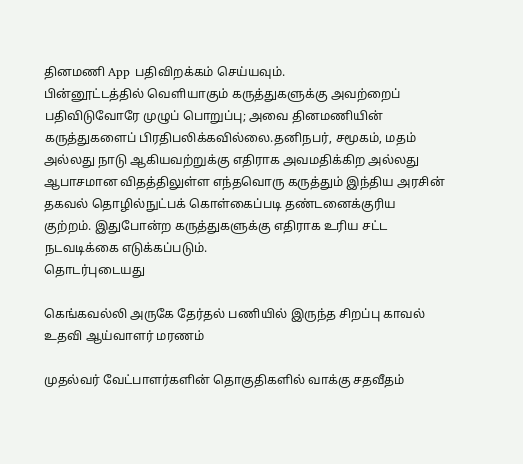தினமணி App பதிவிறக்கம் செய்யவும்.
பின்னூட்டத்தில் வெளியாகும் கருத்துகளுக்கு அவற்றைப் பதிவிடுவோரே முழுப் பொறுப்பு; அவை தினமணியின் கருத்துகளைப் பிரதிபலிக்கவில்லை.தனிநபர், சமூகம், மதம் அல்லது நாடு ஆகியவற்றுக்கு எதிராக அவமதிக்கிற அல்லது ஆபாசமான விதத்திலுள்ள எந்தவொரு கருத்தும் இந்திய அரசின் தகவல் தொழில்நுட்பக் கொள்கைப்படி தண்டனைக்குரிய குற்றம். இதுபோன்ற கருத்துகளுக்கு எதிராக உரிய சட்ட நடவடிக்கை எடுக்கப்படும்.
தொடர்புடையது

கெங்கவல்லி அருகே தேர்தல் பணியில் இருந்த சிறப்பு காவல் உதவி ஆய்வாளர் மரணம்

முதல்வர் வேட்பாளர்களின் தொகுதிகளில் வாக்கு சதவீதம்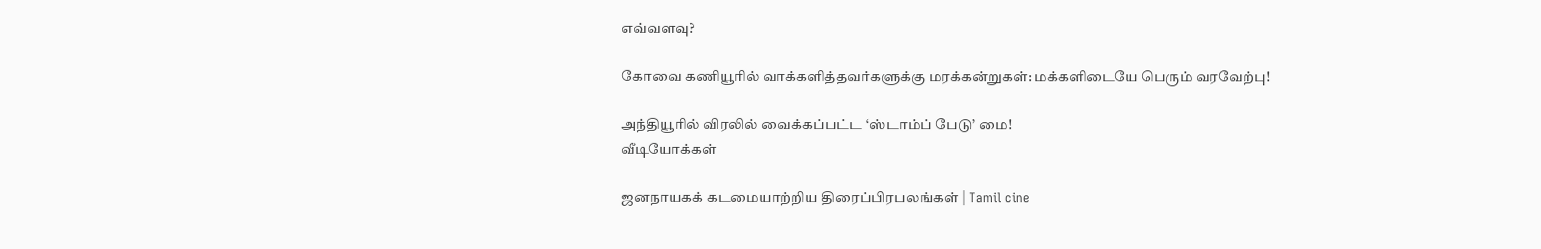எவ்வளவு?

கோவை கணியூரில் வாக்களித்தவர்களுக்கு மரக்கன்றுகள்: மக்களிடையே பெரும் வரவேற்பு!

அந்தியூரில் விரலில் வைக்கப்பட்ட ‘ஸ்டாம்ப் பேடு’ மை!
வீடியோக்கள்

ஜனநாயகக் கடமையாற்றிய திரைப்பிரபலங்கள் | Tamil cine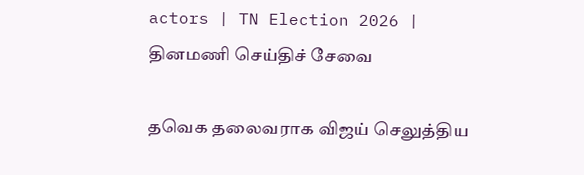actors | TN Election 2026 |
தினமணி செய்திச் சேவை

தவெக தலைவராக விஜய் செலுத்திய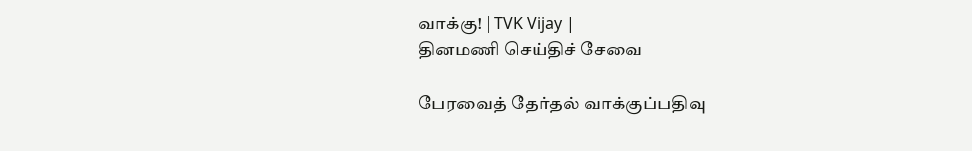வாக்கு! | TVK Vijay |
தினமணி செய்திச் சேவை

பேரவைத் தேர்தல் வாக்குப்பதிவு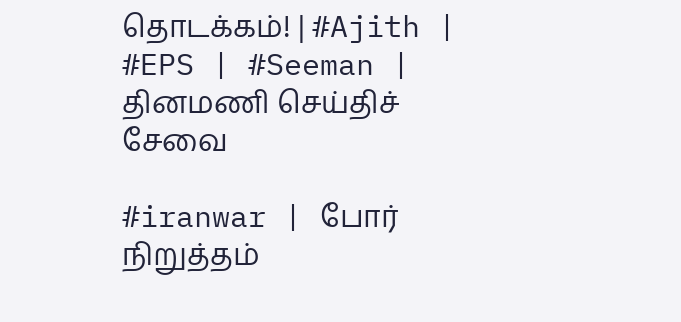தொடக்கம்! | #Ajith | #EPS | #Seeman |
தினமணி செய்திச் சேவை

#iranwar | போர் நிறுத்தம்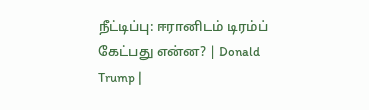நீட்டிப்பு: ஈரானிடம் டிரம்ப் கேட்பது என்ன? | Donald Trump |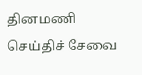தினமணி செய்திச் சேவை